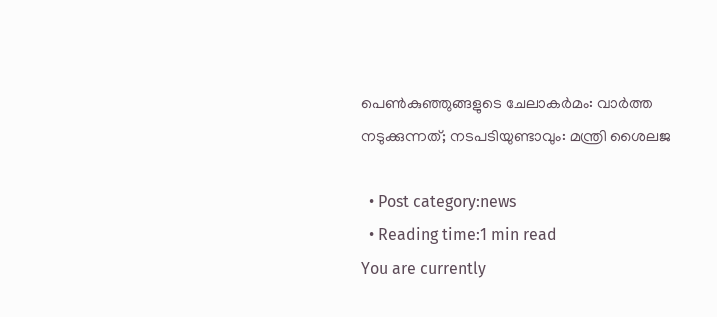പെണ്‍കുഞ്ഞുങ്ങളുടെ ചേലാകര്‍മം: വാര്‍ത്ത നടുക്കുന്നത്; നടപടിയുണ്ടാവും: മന്ത്രി ശൈലജ

  • Post category:news
  • Reading time:1 min read
You are currently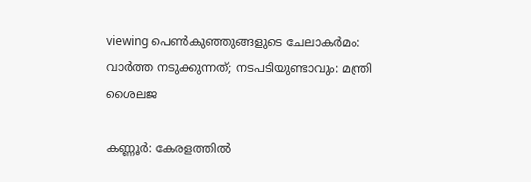viewing പെണ്‍കുഞ്ഞുങ്ങളുടെ ചേലാകര്‍മം: വാര്‍ത്ത നടുക്കുന്നത്; നടപടിയുണ്ടാവും: മന്ത്രി ശൈലജ

കണ്ണൂര്‍: കേരളത്തിൽ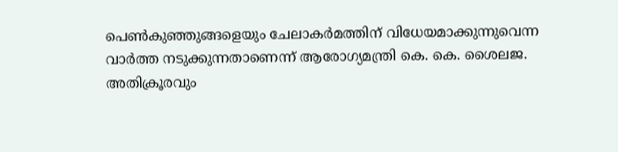പെണ്‍കുഞ്ഞുങ്ങളെയും ചേലാകര്‍മത്തിന് വിധേയമാക്കുന്നുവെന്ന വാര്‍ത്ത നടുക്കുന്നതാണെന്ന് ആരോഗ്യമന്ത്രി കെ. കെ. ശൈലജ. അതിക്രൂരവും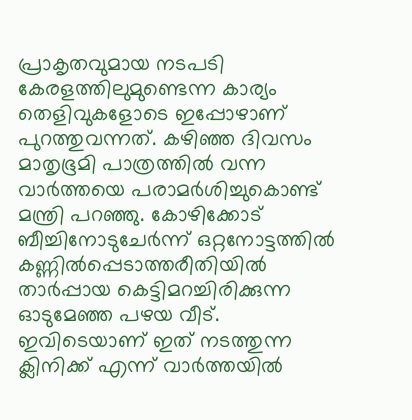പ്രാകൃതവുമായ നടപടി കേരളത്തിലുമുണ്ടെന്ന കാര്യം തെളിവുകളോടെ ഇപ്പോഴാണ് പുറത്തുവന്നത്. കഴിഞ്ഞ ദിവസം മാതൃഭൂമി പാത്രത്തിൽ വന്ന വാർത്തയെ പരാമർശിച്ചുകൊണ്ട് മന്ത്രി പറഞ്ഞു. കോഴിക്കോട് ബീച്ചിനോടുചേര്‍ന്ന് ഒറ്റനോട്ടത്തില്‍ കണ്ണില്‍പ്പെടാത്തരീതിയില്‍ താര്‍പ്പായ കെട്ടിമറച്ചിരിക്കുന്ന ഓടുമേഞ്ഞ പഴയ വീട്. ഇവിടെയാണ് ഇത് നടത്തുന്ന ക്ലിനിക്ക് എന്ന് വാർത്തയിൽ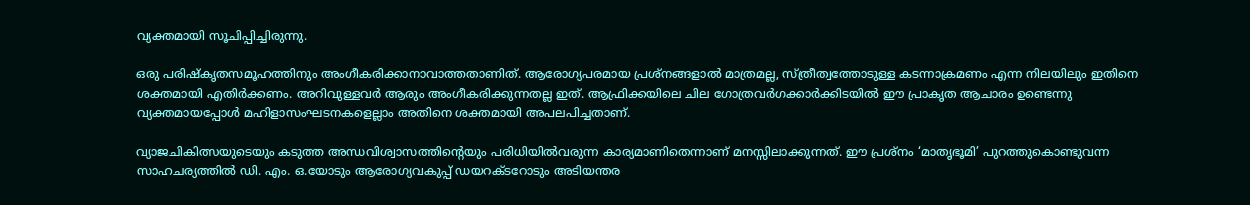വ്യക്തമായി സൂചിപ്പിച്ചിരുന്നു.

ഒരു പരിഷ്കൃതസമൂഹത്തിനും അംഗീകരിക്കാനാവാത്തതാണിത്. ആരോഗ്യപരമായ പ്രശ്നങ്ങളാല്‍ മാത്രമല്ല, സ്ത്രീത്വത്തോടുള്ള കടന്നാക്രമണം എന്ന നിലയിലും ഇതിനെ ശക്തമായി എതിര്‍ക്കണം. അറിവുള്ളവര്‍ ആരും അംഗീകരിക്കുന്നതല്ല ഇത്. ആഫ്രിക്കയിലെ ചില ഗോത്രവര്‍ഗക്കാര്‍ക്കിടയില്‍ ഈ പ്രാകൃത ആചാരം ഉണ്ടെന്നു വ്യക്തമായപ്പോള്‍ മഹിളാസംഘടനകളെല്ലാം അതിനെ ശക്തമായി അപലപിച്ചതാണ്.

വ്യാജചികിത്സയുടെയും കടുത്ത അന്ധവിശ്വാസത്തിന്റെയും പരിധിയില്‍വരുന്ന കാര്യമാണിതെന്നാണ് മനസ്സിലാക്കുന്നത്. ഈ പ്രശ്നം ‘മാതൃഭൂമി’ പുറത്തുകൊണ്ടുവന്ന സാഹചര്യത്തില്‍ ഡി. എം. ഒ.യോടും ആരോഗ്യവകുപ്പ് ഡയറക്ടറോടും അടിയന്തര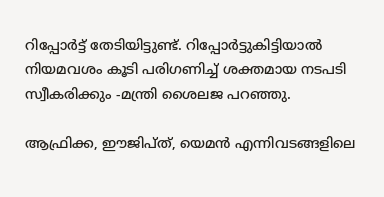റിപ്പോര്‍ട്ട് തേടിയിട്ടുണ്ട്. റിപ്പോര്‍ട്ടുകിട്ടിയാല്‍ നിയമവശം കൂടി പരിഗണിച്ച്‌ ശക്തമായ നടപടി സ്വീകരിക്കും -മന്ത്രി ശൈലജ പറഞ്ഞു.

ആഫ്രിക്ക, ഈജിപ്ത്, യെമന്‍ എന്നിവടങ്ങളിലെ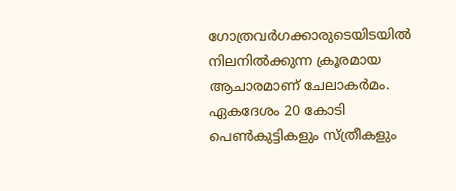ഗോത്രവര്‍ഗക്കാരുടെയിടയില്‍ നിലനില്‍ക്കുന്ന ക്രൂരമായ ആചാരമാണ് ചേലാകര്‍മം. ഏകദേശം 20 കോടി പെണ്‍കുട്ടികളും സ്ത്രീകളും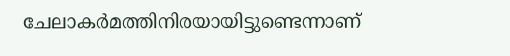ചേലാകര്‍മത്തിനിരയായിട്ടുണ്ടെന്നാണ്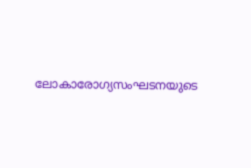ലോകാരോഗ്യസംഘടനയുടെ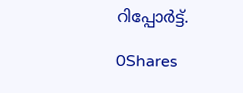റിപ്പോര്‍ട്ട്.

0Shares